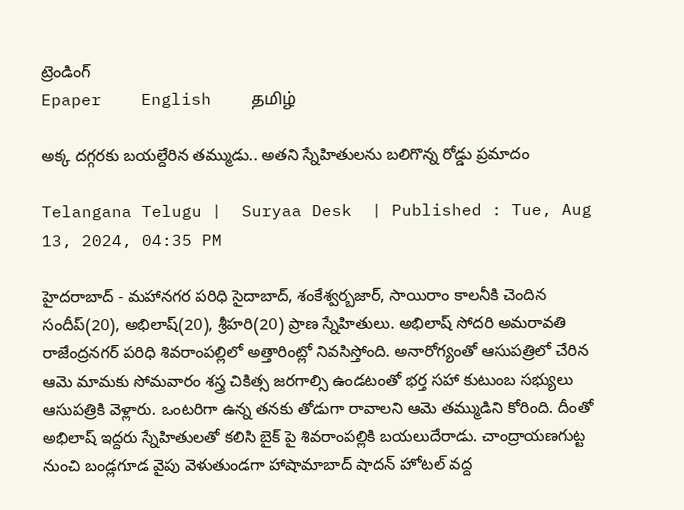ట్రెండింగ్
Epaper    English    தமிழ்

అక్క దగ్గరకు బయల్దేరిన తమ్ముడు.. అతని స్నేహితులను బలిగొన్న రోడ్డు ప్రమాదం

Telangana Telugu |  Suryaa Desk  | Published : Tue, Aug 13, 2024, 04:35 PM

హైదరాబాద్ - మహానగర పరిధి సైదాబాద్, శంకేశ్వర్బజార్, సాయిరాం కాలనీకి చెందిన సందీప్(20), అభిలాష్(20), శ్రీహరి(20) ప్రాణ స్నేహితులు. అభిలాష్ సోదరి అమరావతి రాజేంద్రనగర్ పరిధి శివరాంపల్లిలో అత్తారింట్లో నివసిస్తోంది. అనారోగ్యంతో ఆసుపత్రిలో చేరిన ఆమె మామకు సోమవారం శస్త్ర చికిత్స జరగాల్సి ఉండటంతో భర్త సహా కుటుంబ సభ్యులు ఆసుపత్రికి వెళ్లారు. ఒంటరిగా ఉన్న తనకు తోడుగా రావాలని ఆమె తమ్ముడిని కోరింది. దీంతో అభిలాష్ ఇద్దరు స్నేహితులతో కలిసి బైక్ పై శివరాంపల్లికి బయలుదేరాడు. చాంద్రాయణగుట్ట నుంచి బండ్లగూడ వైపు వెళుతుండగా హాషామాబాద్ షాదన్ హోటల్ వద్ద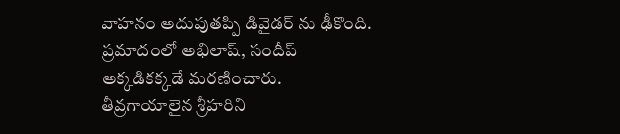వాహనం అదుపుతప్పి డివైడర్ ను ఢీకొంది. ప్రమాదంలో అభిలాష్, సందీప్ అక్కడికక్కడే మరణించారు. తీవ్రగాయాలైన శ్రీహరిని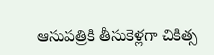ఆసుపత్రికి తీసుకెళ్లగా చికిత్స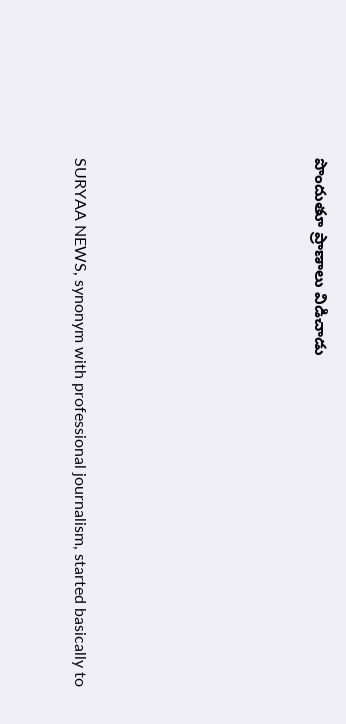పొందుతూ ప్రాణాలు విడిచాడు






SURYAA NEWS, synonym with professional journalism, started basically to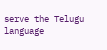serve the Telugu language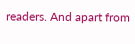readers. And apart from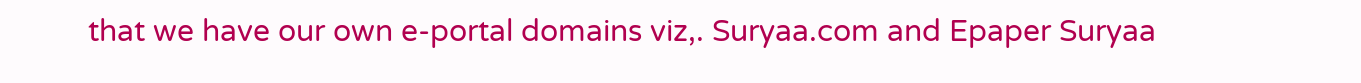that we have our own e-portal domains viz,. Suryaa.com and Epaper Suryaa